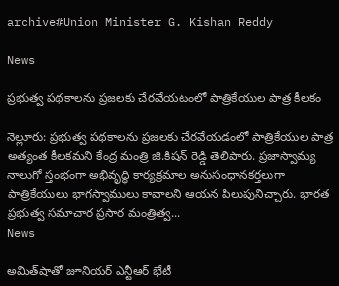archive#Union Minister G. Kishan Reddy

News

ప్రభుత్వ పథకాలను ప్రజలకు చేరవేయటంలో పాత్రికేయుల పాత్ర కీలకం

నెల్లూరు: ప్రభుత్వ పథకాలను ప్రజలకు చేరవేయడంలో పాత్రికేయుల పాత్ర అత్యంత కీలకమని కేంద్ర మంత్రి జి.కిషన్ రెడ్డి తెలిపారు. ప్రజాస్వామ్య నాలుగో స్తంభంగా అభివృద్ధి కార్యక్రమాల అనుసంధానకర్తలుగా పాత్రికేయులు భాగస్వాములు కావాలని ఆయన పిలుపునిచ్చారు. భారత ప్రభుత్వ సమాచార ప్రసార మంత్రిత్వ...
News

అమిత్‌షాతో జూనియర్‌ ఎన్టీఆర్‌ భేటీ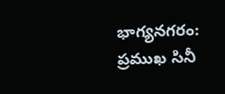భాగ్య‌న‌గ‌రం: ప్రముఖ సినీ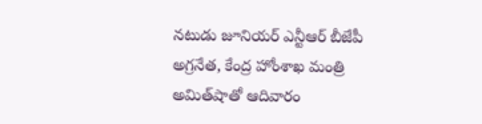నటుడు జూనియర్‌ ఎన్టీఆర్ బీజేపీ అగ్రనేత, కేంద్ర హోంశాఖ మంత్రి అమిత్‌షాతో ఆదివారం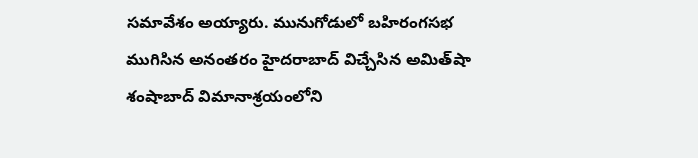సమావేశం అయ్యారు. మునుగోడులో బహిరంగసభ ముగిసిన అనంతరం హైదరాబాద్‌ విచ్చేసిన అమిత్‌షా శంషాబాద్‌ విమానాశ్రయంలోని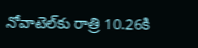నోవాటెల్‌కు రాత్రి 10.26కి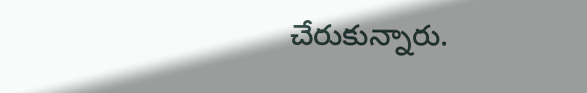చేరుకున్నారు.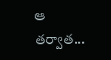ఆ తర్వాత...